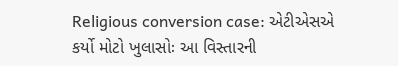Religious conversion case: એટીએસએ કર્યો મોટો ખુલાસોઃ આ વિસ્તારની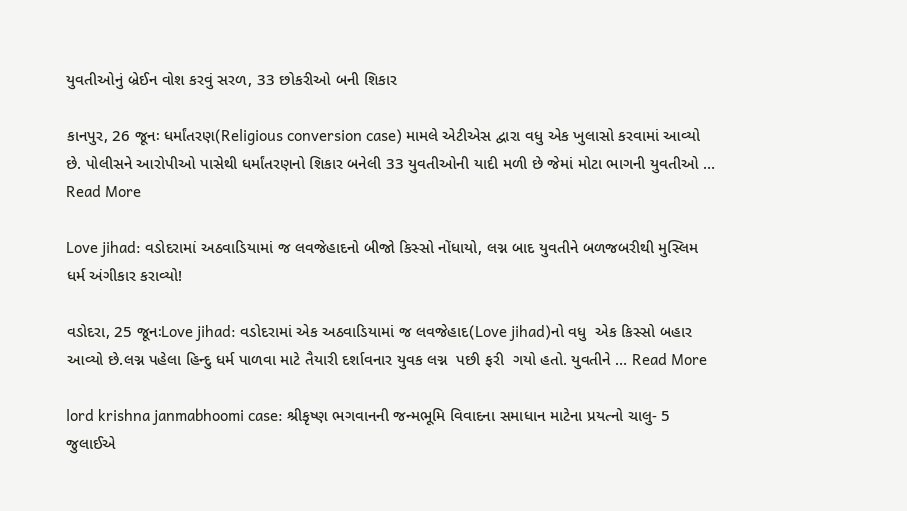યુવતીઓનું બ્રેઈન વોશ કરવું સરળ, 33 છોકરીઓ બની શિકાર

કાનપુર, 26 જૂનઃ ધર્માંતરણ(Religious conversion case) મામલે એટીએસ દ્વારા વધુ એક ખુલાસો કરવામાં આવ્યો છે. પોલીસને આરોપીઓ પાસેથી ધર્માંતરણનો શિકાર બનેલી 33 યુવતીઓની યાદી મળી છે જેમાં મોટા ભાગની યુવતીઓ … Read More

Love jihad: વડોદરામાં અઠવાડિયામાં જ લવજેહાદનો બીજો કિસ્સો નોંધાયો, લગ્ન બાદ યુવતીને બળજબરીથી મુસ્લિમ ધર્મ અંગીકાર કરાવ્યો!

વડોદરા, 25 જૂનઃLove jihad: વડોદરામાં એક અઠવાડિયામાં જ લવજેહાદ(Love jihad)નો વધુ  એક કિસ્સો બહાર આવ્યો છે.લગ્ન પહેલા હિન્દુ ધર્મ પાળવા માટે તૈયારી દર્શાવનાર યુવક લગ્ન  પછી ફરી  ગયો હતો. યુવતીને … Read More

lord krishna janmabhoomi case: શ્રીકૃષ્ણ ભગવાનની જન્મભૂમિ વિવાદના સમાધાન માટેના પ્રયત્નો ચાલુ- 5 જુલાઈએ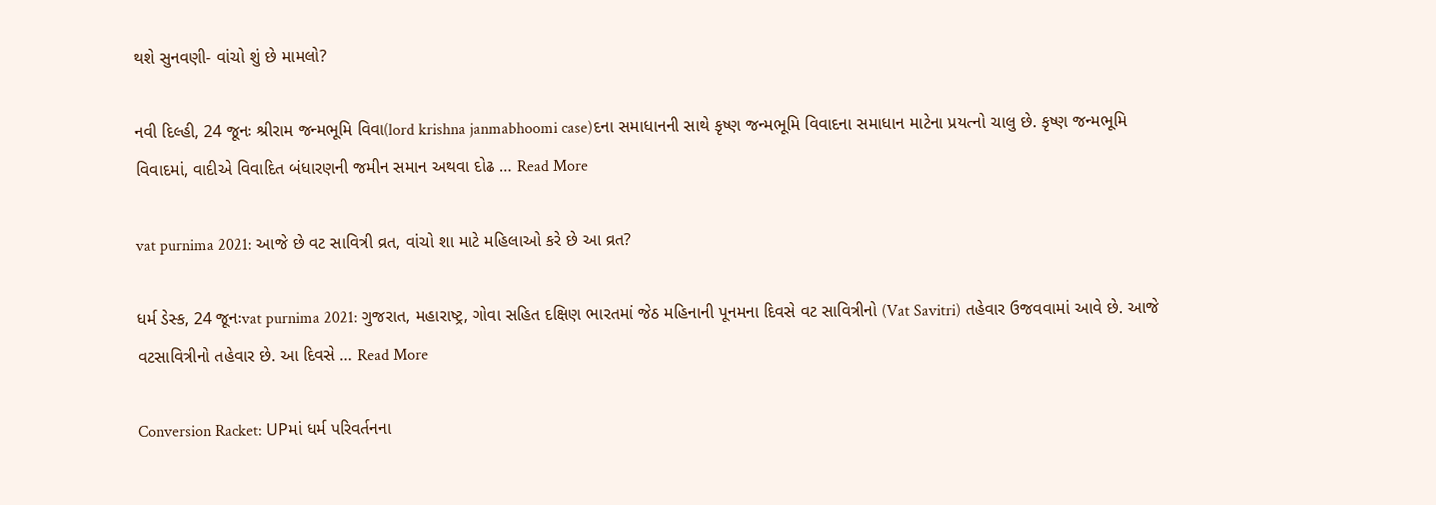થશે સુનવણી- વાંચો શું છે મામલો?

નવી દિલ્હી, 24 જૂનઃ શ્રીરામ જન્મભૂમિ વિવા(lord krishna janmabhoomi case)દના સમાધાનની સાથે કૃષ્ણ જન્મભૂમિ વિવાદના સમાધાન માટેના પ્રયત્નો ચાલુ છે. કૃષ્ણ જન્મભૂમિ વિવાદમાં, વાદીએ વિવાદિત બંધારણની જમીન સમાન અથવા દોઢ … Read More

vat purnima 2021: આજે છે વટ સાવિત્રી વ્રત, વાંચો શા માટે મહિલાઓ કરે છે આ વ્રત?

ધર્મ ડેસ્ક, 24 જૂનઃvat purnima 2021: ગુજરાત, મહારાષ્ટ્ર, ગોવા સહિત દક્ષિણ ભારતમાં જેઠ મહિનાની પૂનમના દિવસે વટ સાવિત્રીનો (Vat Savitri) તહેવાર ઉજવવામાં આવે છે. આજે વટસાવિત્રીનો તહેવાર છે. આ દિવસે … Read More

Conversion Racket: UPમાં ધર્મ પરિવર્તનના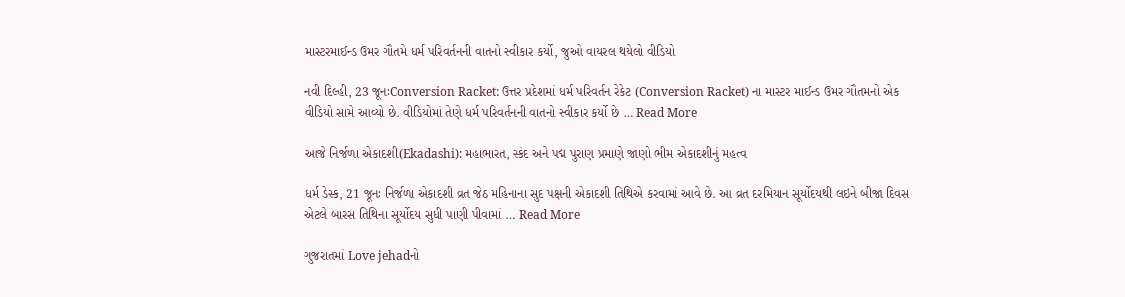માસ્ટરમાઈન્ડ ઉમર ગૌતમે ધર્મ પરિવર્તનની વાતનો સ્વીકાર કર્યો, જુઓ વાયરલ થયેલો વીડિયો

નવી દિલ્હી, 23 જૂનઃConversion Racket: ઉત્તર પ્રદેશમાં ધર્મ પરિવર્તન રેકેટ (Conversion Racket) ના માસ્ટર માઈન્ડ ઉમર ગૌતમનો એક વીડિયો સામે આવ્યો છે. વીડિયોમાં તેણે ધર્મ પરિવર્તનની વાતનો સ્વીકાર કર્યો છે … Read More

આજે નિર્જળા એકાદશી(Ekadashi): મહાભારત, સ્કંદ અને પદ્મ પુરાણ પ્રમાણે જાણો ભીમ એકાદશીનું મહત્વ

ધર્મ ડેસ્ક, 21 જૂનઃ નિર્જળા એકાદશી વ્રત જેઠ મહિનાના સુદ પક્ષની એકાદશી તિથિએ કરવામાં આવે છે. આ વ્રત દરમિયાન સૂર્યોદયથી લઇને બીજા દિવસ એટલે બારસ તિથિના સૂર્યોદય સુધી પાણી પીવામાં … Read More

ગુજરાતમાં Love jehadનો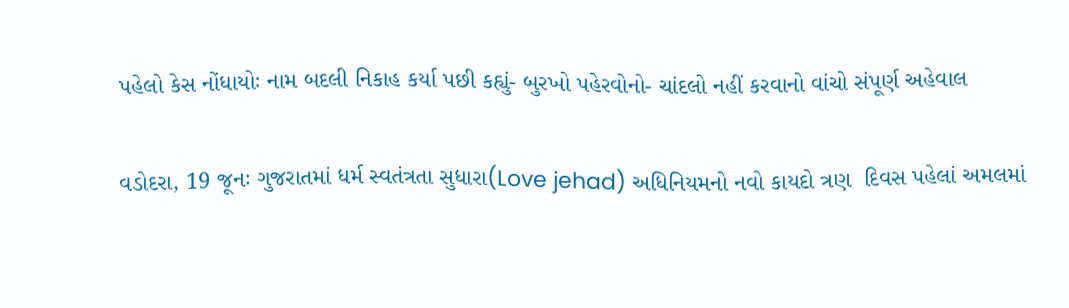પહેલો કેસ નોંધાયોઃ નામ બદલી નિકાહ કર્યા પછી કહ્યું- બુરખો પહેરવોનો- ચાંદલો નહીં કરવાનો વાંચો સંપૂર્ણ અહેવાલ

વડોદરા, 19 જૂનઃ ગુજરાતમાં ધર્મ સ્વતંત્રતા સુધારા(Love jehad) અધિનિયમનો નવો કાયદો ત્રણ  દિવસ પહેલાં અમલમાં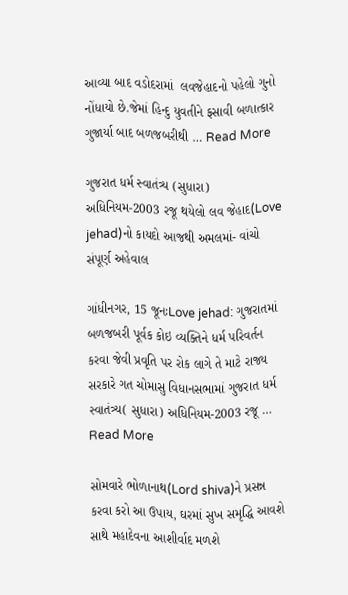આવ્યા બાદ વડોદરામાં  લવજેહાદનો પહેલો ગુનો નોંધાયો છે.જેમાં હિન્દુ યુવતીને ફસાવી બળાત્કાર ગુજાર્યા બાદ બળજબરીથી … Read More

ગુજરાત ધર્મ સ્વાતંત્ર્ય (સુધારા) અધિનિયમ-2003 રજૂ થયેલો લવ જેહાદ(Love jehad)નો કાયદો આજથી અમલમાં- વાંચો સંપૂર્ણ અહેવાલ

ગાંધીનગર, 15 જૂનઃLove jehad: ગુજરાતમાં બળજબરી પૂર્વક કોઇ વ્યક્તિને ધર્મ પરિવર્તન કરવા જેવી પ્રવૃતિ પર રોક લાગે તે માટે રાજ્ય સરકારે ગત ચોમાસુ વિધાનસભામાં ગુજરાત ધર્મ સ્વાતંત્ર્ય( સુધારા) અધિનિયમ-2003 રજૂ … Read More

સોમવારે ભોળાનાથ(Lord shiva)ને પ્રસન્ન કરવા કરો આ ઉપાય, ઘરમાં સુખ સમૃદ્ધિ આવશે સાથે મહાદેવના આશીર્વાદ મળશે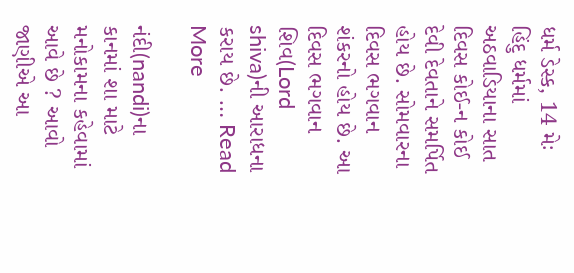ધર્મ ડેસ્ક, 14 મેઃ હિંદુ ધર્મમાં અઠવાડિયાના સાત દિવસ કોઈ-ન કોઈ દેવી દેવતાને સમર્પિત હોય છે. સોમવારના દિવસ ભગવાન શંકરનો હોય છે. આ દિવસ ભગવાન શિવ(Lord shiva)ની આરાધના કરાય છે. … Read More

નંદી(nandi)ના કાનમાં શા માટે મનોકામના કહેવામાં આવે છે ? આવો જાણીએ આ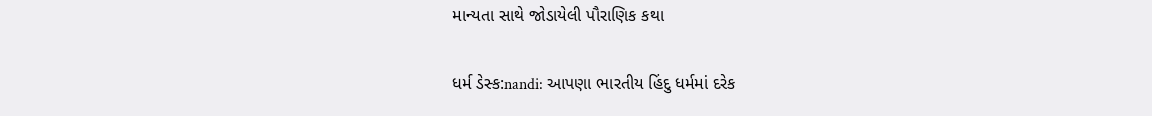માન્યતા સાથે જોડાયેલી પૌરાણિક કથા

ધર્મ ડેસ્ક:nandi: આપણા ભારતીય હિંદુ ધર્મમાં દરેક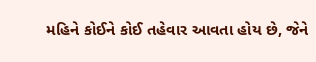મહિને કોઈને કોઈ તહેવાર આવતા હોય છે, જેને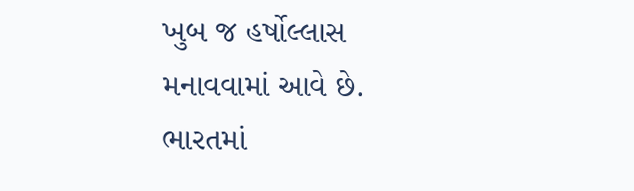ખુબ જ હર્ષોલ્લાસ મનાવવામાં આવે છે. ભારતમાં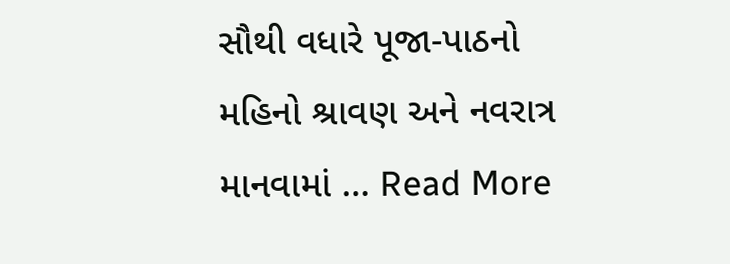સૌથી વધારે પૂજા-પાઠનો મહિનો શ્રાવણ અને નવરાત્ર માનવામાં … Read More